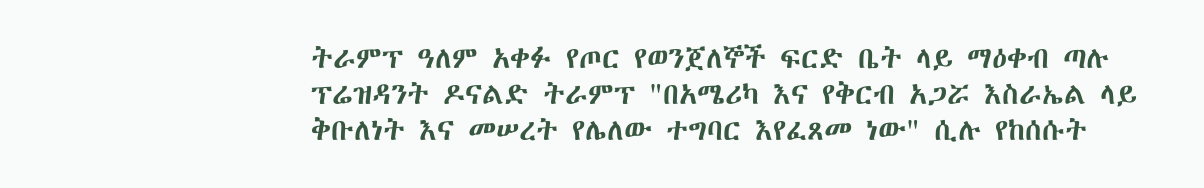ትራምፕ ዓለም አቀፉ የጦር የወንጀለኞች ፍርድ ቤት ላይ ማዕቀብ ጣሉ
ፕሬዝዳንት ዶናልድ ትራምፕ "በአሜሪካ እና የቅርብ አጋሯ እስራኤል ላይ ቅቡለነት እና መሠረት የሌለው ተግባር እየፈጸመ ነው" ሲሉ የከሰሱት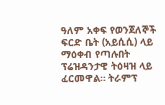ዓለም አቀፍ የወንጀለኞች ፍርድ ቤት (አይሲሲ) ላይ ማዕቀብ የጣሉበት ፕሬዝዳንታዊ ትዕዛዝ ላይ ፈርመዋል። ትራምፕ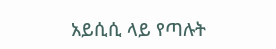አይሲሲ ላይ የጣሉት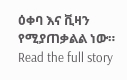ዕቀባ እና ቪዛን የሚያጠቃልል ነው።
Read the full story